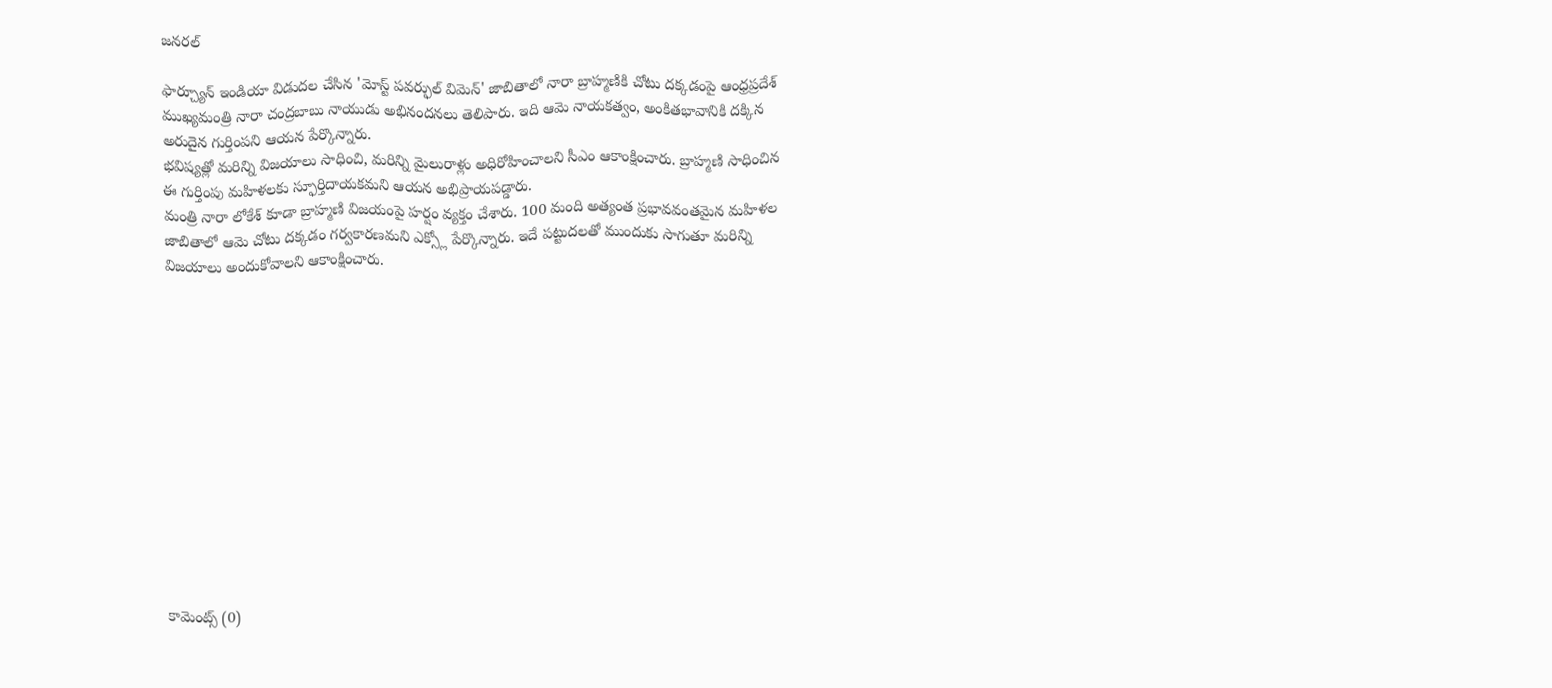జనరల్

ఫార్చ్యూన్ ఇండియా విడుదల చేసిన 'మోస్ట్ పవర్ఫుల్ విమెన్' జాబితాలో నారా బ్రాహ్మణికి చోటు దక్కడంపై ఆంధ్రప్రదేశ్ ముఖ్యమంత్రి నారా చంద్రబాబు నాయుడు అభినందనలు తెలిపారు. ఇది ఆమె నాయకత్వం, అంకితభావానికి దక్కిన అరుదైన గుర్తింపని ఆయన పేర్కొన్నారు.
భవిష్యత్లో మరిన్ని విజయాలు సాధించి, మరిన్ని మైలురాళ్లు అధిరోహించాలని సీఎం ఆకాంక్షించారు. బ్రాహ్మణి సాధించిన ఈ గుర్తింపు మహిళలకు స్ఫూర్తిదాయకమని ఆయన అభిప్రాయపడ్డారు.
మంత్రి నారా లోకేశ్ కూడా బ్రాహ్మణి విజయంపై హర్షం వ్యక్తం చేశారు. 100 మంది అత్యంత ప్రభావవంతమైన మహిళల జాబితాలో ఆమె చోటు దక్కడం గర్వకారణమని ఎక్స్లో పేర్కొన్నారు. ఇదే పట్టుదలతో ముందుకు సాగుతూ మరిన్ని విజయాలు అందుకోవాలని ఆకాంక్షించారు.













కామెంట్స్ (0)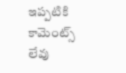ఇప్పటికి కామెంట్స్ లేవు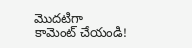మొదటిగా కామెంట్ చేయండి!